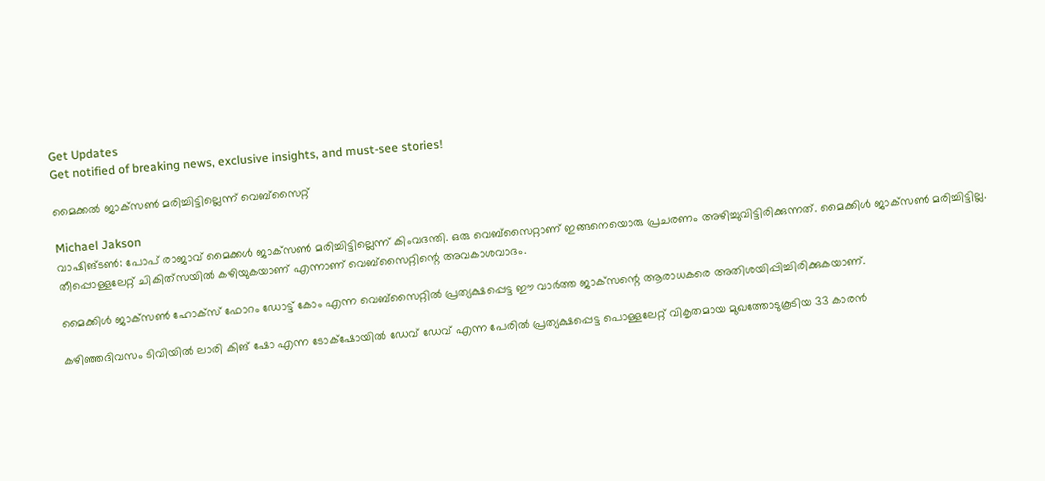Get Updates
Get notified of breaking news, exclusive insights, and must-see stories!

മൈക്കല്‍ ജാക്‌സണ്‍ മരിച്ചിട്ടില്ലെന്ന് വെബ്‌സൈറ്റ്

Michael Jakson
വാഷിങ്ടണ്‍: പോപ് രാജാവ് മൈക്കള്‍ ജാക്‌സണ്‍ മരിച്ചിട്ടില്ലെന്ന് കിംവദന്തി. ഒരു വെബ്‌സൈറ്റാണ് ഇങ്ങനെയൊരു പ്രചരണം അഴിച്ചുവിട്ടിരിക്കുന്നത്. മൈക്കിള്‍ ജാക്‌സണ്‍ മരിച്ചിട്ടില്ല. തീപ്പൊള്ളലേറ്റ് ചികിത്‌സയില്‍ കഴിയുകയാണ് എന്നാണ് വെബ്‌സൈറ്റിന്റെ അവകാശവാദം.

മൈക്കിള്‍ ജാക്‌സണ്‍ ഹോക്‌സ് ഫോറം ഡോട്ട് കോം എന്ന വെബ്‌സൈറ്റില്‍ പ്രത്യക്ഷപ്പെട്ട ഈ വാര്‍ത്ത ജാക്‌സന്റെ ആരാധകരെ അതിശയിപ്പിച്ചിരിക്കുകയാണ്.

കഴിഞ്ഞദിവസം ടിവിയില്‍ ലാരി കിങ് ഷോ എന്ന ടോക്‌ഷോയില്‍ ഡേവ് ഡേവ് എന്ന പേരില്‍ പ്രത്യക്ഷപ്പെട്ട പൊള്ളലേറ്റ് വികൃതമായ മുഖത്തോടുകൂടിയ 33 കാരന്‍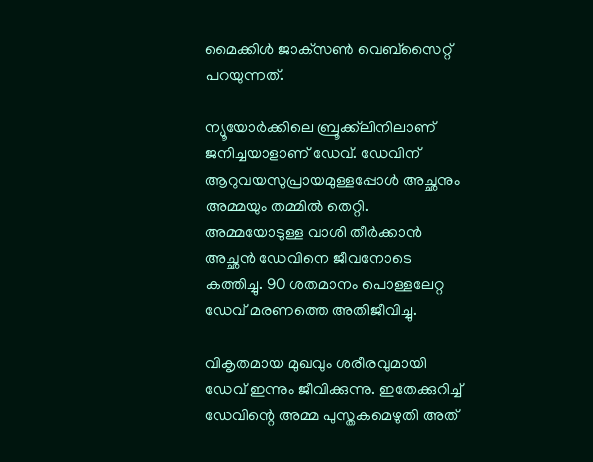മൈക്കിള്‍ ജാക്‌സണ്‍ വെബ്‌സൈറ്റ് പറയുന്നത്.

ന്യൂയോര്‍ക്കിലെ ബ്രൂക്ക്‌ലിനിലാണ് ജനിച്ചയാളാണ് ഡേവ്. ഡേവിന് ആറുവയസുപ്രായമുള്ളപ്പോള്‍ അച്ഛനും അമ്മയും തമ്മില്‍ തെറ്റി. അമ്മയോടുള്ള വാശി തീര്‍ക്കാന്‍ അച്ഛന്‍ ഡേവിനെ ജീവനോടെ കത്തിച്ചു. 90 ശതമാനം പൊള്ളലേറ്റ ഡേവ് മരണത്തെ അതിജീവിച്ചു.

വികൃതമായ മുഖവും ശരീരവുമായി ഡേവ് ഇന്നും ജീവിക്കുന്നു. ഇതേക്കുറിച്ച് ഡേവിന്റെ അമ്മ പുസ്തകമെഴുതി അത്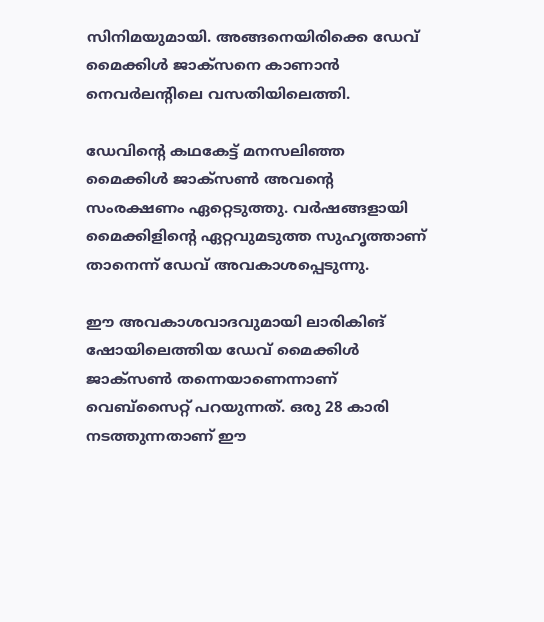സിനിമയുമായി. അങ്ങനെയിരിക്കെ ഡേവ് മൈക്കിള്‍ ജാക്‌സനെ കാണാന്‍ നെവര്‍ലന്റിലെ വസതിയിലെത്തി.

ഡേവിന്റെ കഥകേട്ട് മനസലിഞ്ഞ മൈക്കിള്‍ ജാക്‌സണ്‍ അവന്റെ സംരക്ഷണം ഏറ്റെടുത്തു. വര്‍ഷങ്ങളായി മൈക്കിളിന്റെ ഏറ്റവുമടുത്ത സുഹൃത്താണ് താനെന്ന് ഡേവ് അവകാശപ്പെടുന്നു.

ഈ അവകാശവാദവുമായി ലാരികിങ് ഷോയിലെത്തിയ ഡേവ് മൈക്കിള്‍ ജാക്‌സണ്‍ തന്നെയാണെന്നാണ് വെബ്‌സൈറ്റ് പറയുന്നത്. ഒരു 28 കാരി നടത്തുന്നതാണ് ഈ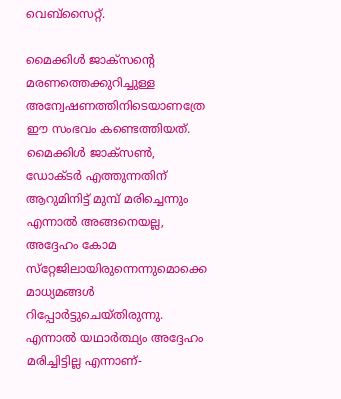വെബ്‌സൈറ്റ്.

മൈക്കിള്‍ ജാക്‌സന്റെ മരണത്തെക്കുറിച്ചുള്ള അന്വേഷണത്തിനിടെയാണത്രേ ഈ സംഭവം കണ്ടെത്തിയത്. മൈക്കിള്‍ ജാക്‌സണ്‍, ഡോക്ടര്‍ എത്തുന്നതിന് ആറുമിനിട്ട് മുമ്പ് മരിച്ചെന്നും എന്നാല്‍ അങ്ങനെയല്ല, അദ്ദേഹം കോമ സ്‌റ്റേജിലായിരുന്നെന്നുമൊക്കെ മാധ്യമങ്ങള്‍ റിപ്പോര്‍ട്ടുചെയ്തിരുന്നു. എന്നാല്‍ യഥാര്‍ത്ഥ്യം അദ്ദേഹം മരിച്ചിട്ടില്ല എന്നാണ്-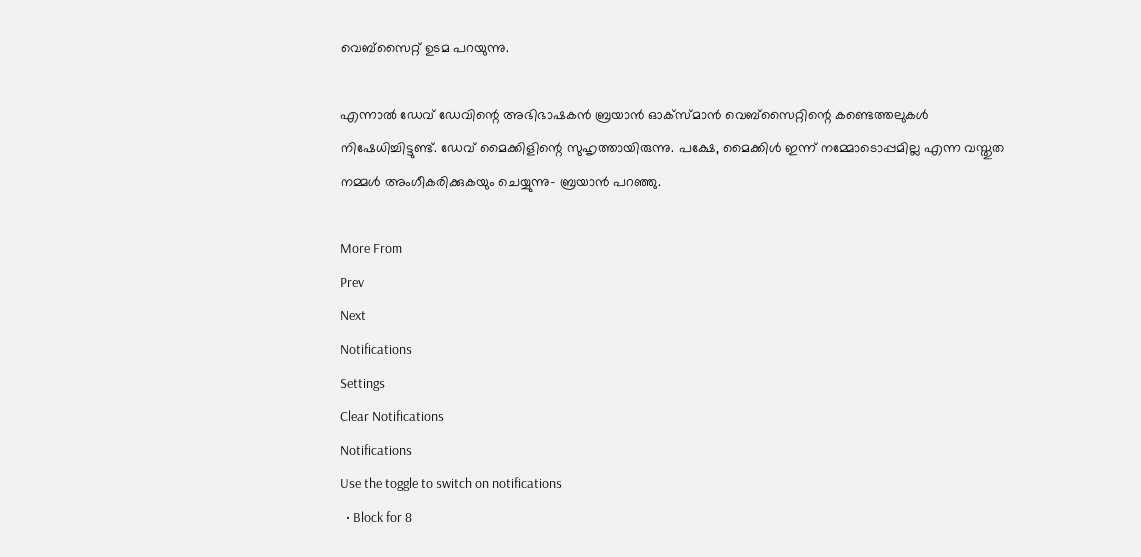വെബ്‌സൈറ്റ് ഉടമ പറയുന്നു.

എന്നാല്‍ ഡേവ് ഡേവിന്റെ അഭിഭാഷകന്‍ ബ്രയാന്‍ ഓക്‌സ്മാന്‍ വെബ്‌സൈറ്റിന്റെ കണ്ടെത്തലുകള്‍ നിഷേധിച്ചിട്ടുണ്ട്. ഡേവ് മൈക്കിളിന്റെ സുഹൃത്തായിരുന്നു. പക്ഷേ, മൈക്കിള്‍ ഇന്ന് നമ്മോടൊപ്പമില്ല എന്ന വസ്തുത നമ്മള്‍ അംഗീകരിക്കുകയും ചെയ്യുന്നു- ബ്രയാന്‍ പറഞ്ഞു.

More From
Prev
Next
Notifications
Settings
Clear Notifications
Notifications
Use the toggle to switch on notifications
  • Block for 8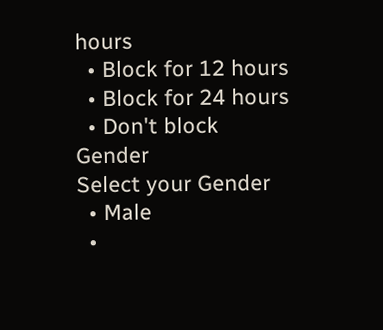hours
  • Block for 12 hours
  • Block for 24 hours
  • Don't block
Gender
Select your Gender
  • Male
  •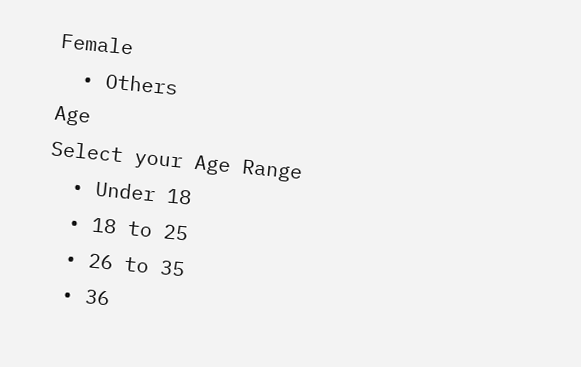Female
  • Others
Age
Select your Age Range
  • Under 18
  • 18 to 25
  • 26 to 35
  • 36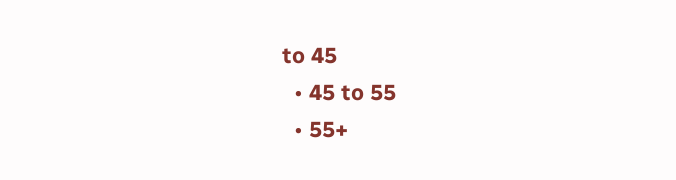to 45
  • 45 to 55
  • 55+